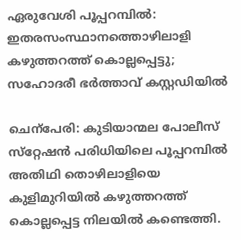ഏരുവേശി പൂപ്പറമ്പിൽ: ഇതരസംസ്ഥാനത്തൊഴിലാളി കഴുത്തറത്ത് കൊല്ലപ്പെട്ടു; സഹോദരീ ഭർത്താവ് കസ്റ്റഡിയിൽ

ചെന്പേരി: കുടിയാന്മല പോലീസ് സ്‌റ്റേഷൻ പരിധിയിലെ പൂപ്പറമ്പിൽ അതിഥി തൊഴിലാളിയെ കുളിമുറിയിൽ കഴുത്തറത്ത് കൊല്ലപ്പെട്ട നിലയിൽ കണ്ടെത്തി.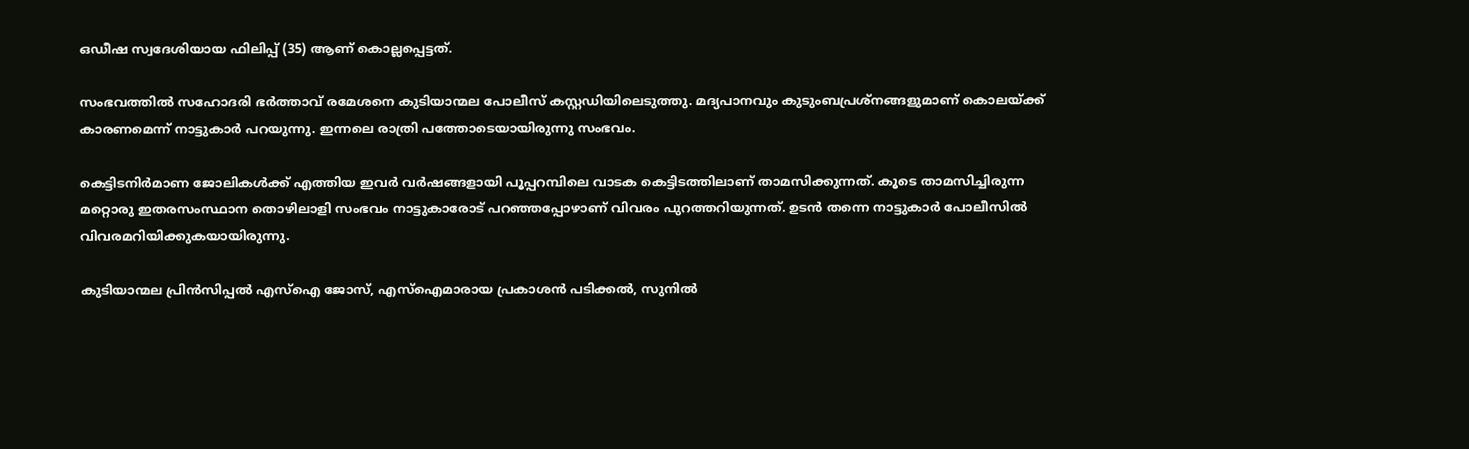ഒഡീഷ സ്വദേശിയായ ഫിലിപ്പ് (35) ആണ് കൊല്ലപ്പെട്ടത്.

സംഭവത്തിൽ സഹോദരി ഭർത്താവ് രമേശനെ കുടിയാന്മല പോലീസ് കസ്റ്റഡിയിലെടുത്തു. മദ്യപാനവും കുടുംബപ്രശ്‌നങ്ങളുമാണ് കൊലയ്ക്ക് കാരണമെന്ന് നാട്ടുകാർ പറയുന്നു. ഇന്നലെ രാത്രി പത്തോടെയായിരുന്നു സംഭവം.

കെട്ടിടനിർമാണ ജോലികൾക്ക് എത്തിയ ഇവർ വർഷങ്ങളായി പൂപ്പറമ്പിലെ വാടക കെട്ടിടത്തിലാണ് താമസിക്കുന്നത്. കൂടെ താമസിച്ചിരുന്ന മറ്റൊരു ഇതരസംസ്ഥാന തൊഴിലാളി സംഭവം നാട്ടുകാരോട് പറഞ്ഞപ്പോഴാണ് വിവരം പുറത്തറിയുന്നത്. ഉടൻ തന്നെ നാട്ടുകാർ പോലീസിൽ വിവരമറിയിക്കുകയായിരുന്നു.

കുടിയാന്മല പ്രിൻസിപ്പൽ എസ്ഐ ജോസ്, എസ്ഐമാരായ പ്രകാശൻ പടിക്കൽ, സുനിൽ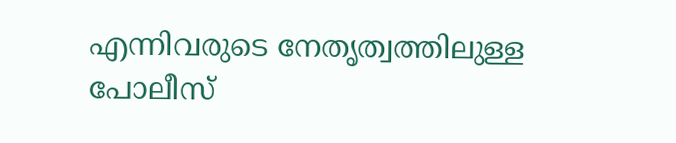എന്നിവരുടെ നേതൃത്വത്തിലുള്ള പോലീസ്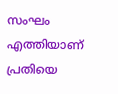സംഘം എത്തിയാണ് പ്രതിയെ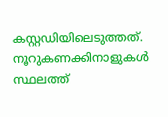കസ്റ്റഡിയിലെടുത്തത്. നൂറുകണക്കിനാളുകൾ സ്ഥലത്ത്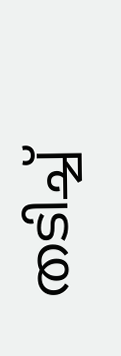തടിച്ച്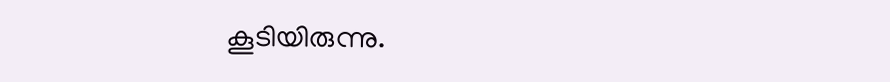കൂടിയിരുന്നു.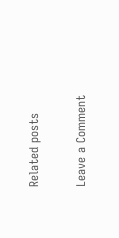Related posts

Leave a Comment